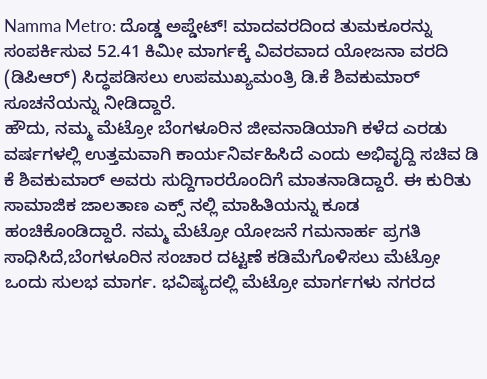Namma Metro: ದೊಡ್ಡ ಅಪ್ಡೇಟ್! ಮಾದವರದಿಂದ ತುಮಕೂರನ್ನು ಸಂಪರ್ಕಿಸುವ 52.41 ಕಿಮೀ ಮಾರ್ಗಕ್ಕೆ ವಿವರವಾದ ಯೋಜನಾ ವರದಿ (ಡಿಪಿಆರ್) ಸಿದ್ಧಪಡಿಸಲು ಉಪಮುಖ್ಯಮಂತ್ರಿ ಡಿ.ಕೆ ಶಿವಕುಮಾರ್ ಸೂಚನೆಯನ್ನು ನೀಡಿದ್ದಾರೆ.
ಹೌದು, ನಮ್ಮ ಮೆಟ್ರೋ ಬೆಂಗಳೂರಿನ ಜೀವನಾಡಿಯಾಗಿ ಕಳೆದ ಎರಡು ವರ್ಷಗಳಲ್ಲಿ ಉತ್ತಮವಾಗಿ ಕಾರ್ಯನಿರ್ವಹಿಸಿದೆ ಎಂದು ಅಭಿವೃದ್ದಿ ಸಚಿವ ಡಿ ಕೆ ಶಿವಕುಮಾರ್ ಅವರು ಸುದ್ದಿಗಾರರೊಂದಿಗೆ ಮಾತನಾಡಿದ್ದಾರೆ. ಈ ಕುರಿತು ಸಾಮಾಜಿಕ ಜಾಲತಾಣ ಎಕ್ಸ್ ನಲ್ಲಿ ಮಾಹಿತಿಯನ್ನು ಕೂಡ ಹಂಚಿಕೊಂಡಿದ್ದಾರೆ. ನಮ್ಮ ಮೆಟ್ರೋ ಯೋಜನೆ ಗಮನಾರ್ಹ ಪ್ರಗತಿ ಸಾಧಿಸಿದೆ,ಬೆಂಗಳೂರಿನ ಸಂಚಾರ ದಟ್ಟಣೆ ಕಡಿಮೆಗೊಳಿಸಲು ಮೆಟ್ರೋ ಒಂದು ಸುಲಭ ಮಾರ್ಗ. ಭವಿಷ್ಯದಲ್ಲಿ ಮೆಟ್ರೋ ಮಾರ್ಗಗಳು ನಗರದ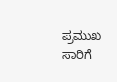ಪ್ರಮುಖ ಸಾರಿಗೆ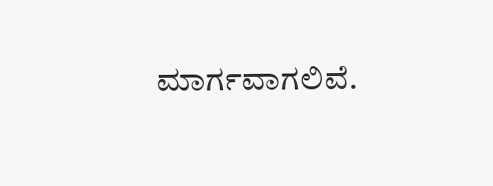ಮಾರ್ಗವಾಗಲಿವೆ.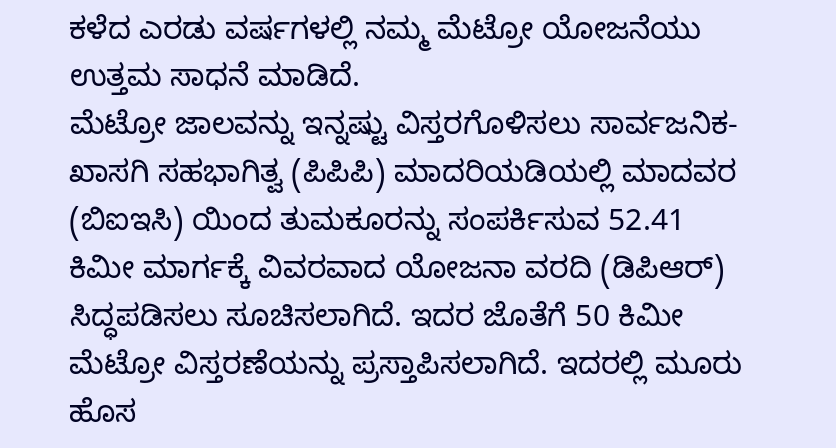ಕಳೆದ ಎರಡು ವರ್ಷಗಳಲ್ಲಿ ನಮ್ಮ ಮೆಟ್ರೋ ಯೋಜನೆಯು ಉತ್ತಮ ಸಾಧನೆ ಮಾಡಿದೆ.
ಮೆಟ್ರೋ ಜಾಲವನ್ನು ಇನ್ನಷ್ಟು ವಿಸ್ತರಗೊಳಿಸಲು ಸಾರ್ವಜನಿಕ-ಖಾಸಗಿ ಸಹಭಾಗಿತ್ವ (ಪಿಪಿಪಿ) ಮಾದರಿಯಡಿಯಲ್ಲಿ ಮಾದವರ (ಬಿಐಇಸಿ) ಯಿಂದ ತುಮಕೂರನ್ನು ಸಂಪರ್ಕಿಸುವ 52.41 ಕಿಮೀ ಮಾರ್ಗಕ್ಕೆ ವಿವರವಾದ ಯೋಜನಾ ವರದಿ (ಡಿಪಿಆರ್) ಸಿದ್ಧಪಡಿಸಲು ಸೂಚಿಸಲಾಗಿದೆ. ಇದರ ಜೊತೆಗೆ 50 ಕಿಮೀ ಮೆಟ್ರೋ ವಿಸ್ತರಣೆಯನ್ನು ಪ್ರಸ್ತಾಪಿಸಲಾಗಿದೆ. ಇದರಲ್ಲಿ ಮೂರು ಹೊಸ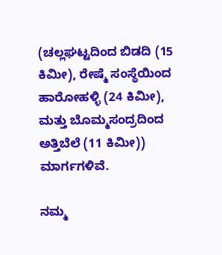(ಚಲ್ಲಘಟ್ಟದಿಂದ ಬಿಡದಿ (15 ಕಿಮೀ), ರೇಷ್ಮೆ ಸಂಸ್ಥೆಯಿಂದ ಹಾರೋಹಳ್ಳಿ (24 ಕಿಮೀ), ಮತ್ತು ಬೊಮ್ಮಸಂದ್ರದಿಂದ ಅತ್ತಿಬೆಲೆ (11 ಕಿಮೀ)) ಮಾರ್ಗಗಳಿವೆ.

ನಮ್ಮ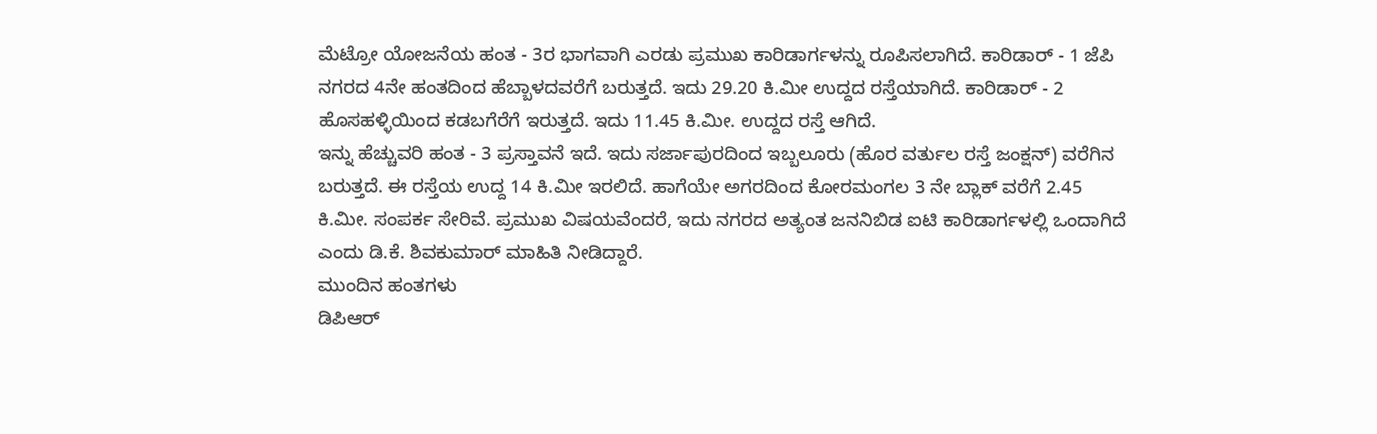ಮೆಟ್ರೋ ಯೋಜನೆಯ ಹಂತ - 3ರ ಭಾಗವಾಗಿ ಎರಡು ಪ್ರಮುಖ ಕಾರಿಡಾರ್ಗಳನ್ನು ರೂಪಿಸಲಾಗಿದೆ. ಕಾರಿಡಾರ್ - 1 ಜೆಪಿ ನಗರದ 4ನೇ ಹಂತದಿಂದ ಹೆಬ್ಬಾಳದವರೆಗೆ ಬರುತ್ತದೆ. ಇದು 29.20 ಕಿ.ಮೀ ಉದ್ದದ ರಸ್ತೆಯಾಗಿದೆ. ಕಾರಿಡಾರ್ - 2 ಹೊಸಹಳ್ಳಿಯಿಂದ ಕಡಬಗೆರೆಗೆ ಇರುತ್ತದೆ. ಇದು 11.45 ಕಿ.ಮೀ. ಉದ್ದದ ರಸ್ತೆ ಆಗಿದೆ.
ಇನ್ನು ಹೆಚ್ಚುವರಿ ಹಂತ - 3 ಪ್ರಸ್ತಾವನೆ ಇದೆ. ಇದು ಸರ್ಜಾಪುರದಿಂದ ಇಬ್ಬಲೂರು (ಹೊರ ವರ್ತುಲ ರಸ್ತೆ ಜಂಕ್ಷನ್) ವರೆಗಿನ ಬರುತ್ತದೆ. ಈ ರಸ್ತೆಯ ಉದ್ದ 14 ಕಿ.ಮೀ ಇರಲಿದೆ. ಹಾಗೆಯೇ ಅಗರದಿಂದ ಕೋರಮಂಗಲ 3 ನೇ ಬ್ಲಾಕ್ ವರೆಗೆ 2.45 ಕಿ.ಮೀ. ಸಂಪರ್ಕ ಸೇರಿವೆ. ಪ್ರಮುಖ ವಿಷಯವೆಂದರೆ, ಇದು ನಗರದ ಅತ್ಯಂತ ಜನನಿಬಿಡ ಐಟಿ ಕಾರಿಡಾರ್ಗಳಲ್ಲಿ ಒಂದಾಗಿದೆ ಎಂದು ಡಿ.ಕೆ. ಶಿವಕುಮಾರ್ ಮಾಹಿತಿ ನೀಡಿದ್ದಾರೆ.
ಮುಂದಿನ ಹಂತಗಳು
ಡಿಪಿಆರ್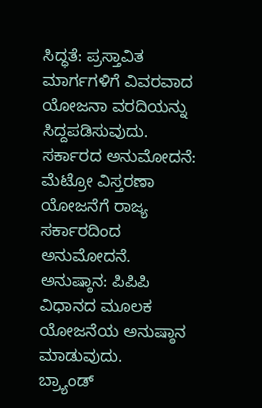ಸಿದ್ಧತೆ: ಪ್ರಸ್ತಾವಿತ ಮಾರ್ಗಗಳಿಗೆ ವಿವರವಾದ ಯೋಜನಾ ವರದಿಯನ್ನು ಸಿದ್ದಪಡಿಸುವುದು.
ಸರ್ಕಾರದ ಅನುಮೋದನೆ: ಮೆಟ್ರೋ ವಿಸ್ತರಣಾ ಯೋಜನೆಗೆ ರಾಜ್ಯ ಸರ್ಕಾರದಿಂದ ಅನುಮೋದನೆ.
ಅನುಷ್ಠಾನ: ಪಿಪಿಪಿ ವಿಧಾನದ ಮೂಲಕ ಯೋಜನೆಯ ಅನುಷ್ಠಾನ ಮಾಡುವುದು.
ಬ್ರ್ಯಾಂಡ್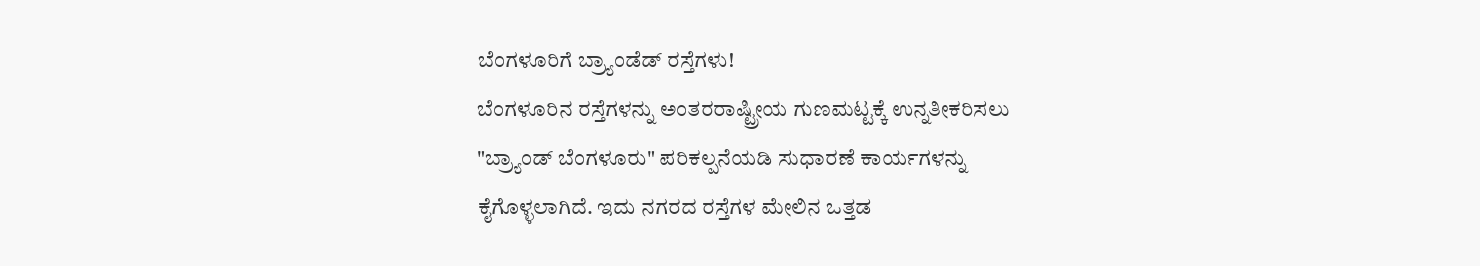ಬೆಂಗಳೂರಿಗೆ ಬ್ರ್ಯಾಂಡೆಡ್ ರಸ್ತೆಗಳು!
ಬೆಂಗಳೂರಿನ ರಸ್ತೆಗಳನ್ನು ಅಂತರರಾಷ್ಟ್ರೀಯ ಗುಣಮಟ್ಟಕ್ಕೆ ಉನ್ನತೀಕರಿಸಲು "ಬ್ರ್ಯಾಂಡ್ ಬೆಂಗಳೂರು" ಪರಿಕಲ್ಪನೆಯಡಿ ಸುಧಾರಣೆ ಕಾರ್ಯಗಳನ್ನು ಕೈಗೊಳ್ಳಲಾಗಿದೆ. ಇದು ನಗರದ ರಸ್ತೆಗಳ ಮೇಲಿನ ಒತ್ತಡ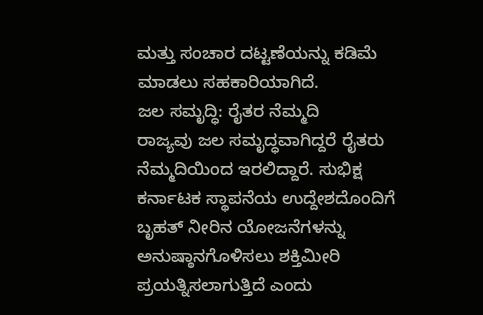ಮತ್ತು ಸಂಚಾರ ದಟ್ಟಣೆಯನ್ನು ಕಡಿಮೆ ಮಾಡಲು ಸಹಕಾರಿಯಾಗಿದೆ.
ಜಲ ಸಮೃದ್ಧಿ: ರೈತರ ನೆಮ್ಮದಿ
ರಾಜ್ಯವು ಜಲ ಸಮೃದ್ಧವಾಗಿದ್ದರೆ ರೈತರು ನೆಮ್ಮದಿಯಿಂದ ಇರಲಿದ್ದಾರೆ. ಸುಭಿಕ್ಷ ಕರ್ನಾಟಕ ಸ್ಥಾಪನೆಯ ಉದ್ದೇಶದೊಂದಿಗೆ ಬೃಹತ್ ನೀರಿನ ಯೋಜನೆಗಳನ್ನು ಅನುಷ್ಠಾನಗೊಳಿಸಲು ಶಕ್ತಿಮೀರಿ ಪ್ರಯತ್ನಿಸಲಾಗುತ್ತಿದೆ ಎಂದು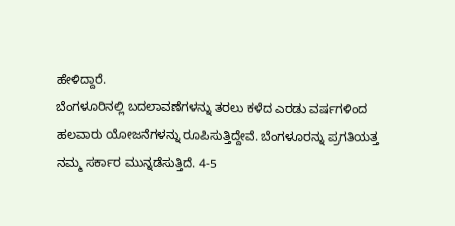ಹೇಳಿದ್ದಾರೆ.
ಬೆಂಗಳೂರಿನಲ್ಲಿ ಬದಲಾವಣೆಗಳನ್ನು ತರಲು ಕಳೆದ ಎರಡು ವರ್ಷಗಳಿಂದ ಹಲವಾರು ಯೋಜನೆಗಳನ್ನು ರೂಪಿಸುತ್ತಿದ್ದೇವೆ. ಬೆಂಗಳೂರನ್ನು ಪ್ರಗತಿಯತ್ತ ನಮ್ಮ ಸರ್ಕಾರ ಮುನ್ನಡೆಸುತ್ತಿದೆ. 4-5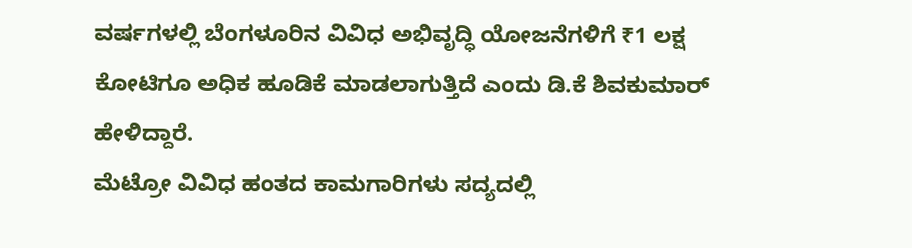ವರ್ಷಗಳಲ್ಲಿ ಬೆಂಗಳೂರಿನ ವಿವಿಧ ಅಭಿವೃದ್ಧಿ ಯೋಜನೆಗಳಿಗೆ ₹1 ಲಕ್ಷ ಕೋಟಿಗೂ ಅಧಿಕ ಹೂಡಿಕೆ ಮಾಡಲಾಗುತ್ತಿದೆ ಎಂದು ಡಿ.ಕೆ ಶಿವಕುಮಾರ್ ಹೇಳಿದ್ದಾರೆ.
ಮೆಟ್ರೋ ವಿವಿಧ ಹಂತದ ಕಾಮಗಾರಿಗಳು ಸದ್ಯದಲ್ಲಿ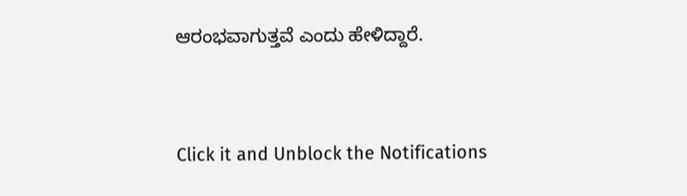ಆರಂಭವಾಗುತ್ತವೆ ಎಂದು ಹೇಳಿದ್ದಾರೆ.


Click it and Unblock the Notifications